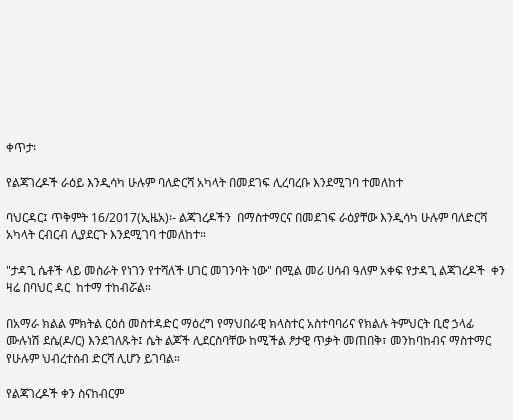ቀጥታ፡

የልጃገረዶች ራዕይ እንዲሳካ ሁሉም ባለድርሻ አካላት በመደገፍ ሊረባረቡ እንደሚገባ ተመለከተ

ባህርዳር፤ ጥቅምት 16/2017(ኢዜአ)፡- ልጃገረዶችን  በማስተማርና በመደገፍ ራዕያቸው እንዲሳካ ሁሉም ባለድርሻ አካላት ርብርብ ሊያደርጉ እንደሚገባ ተመለከተ።

"ታዳጊ ሴቶች ላይ መስራት የነገን የተሻለች ሀገር መገንባት ነው" በሚል መሪ ሀሳብ ዓለም አቀፍ የታዳጊ ልጃገረዶች  ቀን ዛሬ በባህር ዳር  ከተማ ተከብሯል።

በአማራ ክልል ምክትል ርዕሰ መስተዳድር ማዕረግ የማህበራዊ ክላስተር አስተባባሪና የክልሉ ትምህርት ቢሮ ኃላፊ ሙሉነሽ ደሴ(ዶ/ር) እንደገለጹት፤ ሴት ልጆች ሊደርስባቸው ከሚችል ፆታዊ ጥቃት መጠበቅ፣ መንከባከብና ማስተማር የሁሉም ህብረተሰብ ድርሻ ሊሆን ይገባል።

የልጃገረዶች ቀን ስናከብርም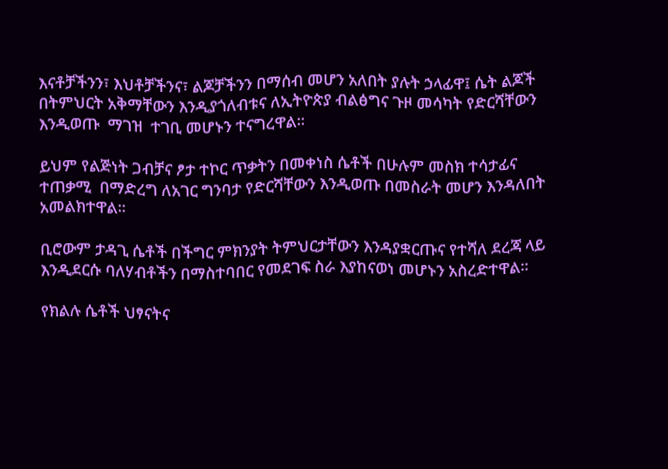እናቶቻችንን፣ እህቶቻችንና፣ ልጆቻችንን በማሰብ መሆን አለበት ያሉት ኃላፊዋ፤ ሴት ልጆች በትምህርት አቅማቸውን እንዲያጎለብቱና ለኢትዮጵያ ብልፅግና ጉዞ መሳካት የድርሻቸውን እንዲወጡ  ማገዝ  ተገቢ መሆኑን ተናግረዋል።

ይህም የልጅነት ጋብቻና ፆታ ተኮር ጥቃትን በመቀነስ ሴቶች በሁሉም መስክ ተሳታፊና ተጠቃሚ  በማድረግ ለአገር ግንባታ የድርሻቸውን እንዲወጡ በመስራት መሆን እንዳለበት አመልክተዋል።

ቢሮውም ታዳጊ ሴቶች በችግር ምክንያት ትምህርታቸውን እንዳያቋርጡና የተሻለ ደረጃ ላይ እንዲደርሱ ባለሃብቶችን በማስተባበር የመደገፍ ስራ እያከናወነ መሆኑን አስረድተዋል።

የክልሉ ሴቶች ህፃናትና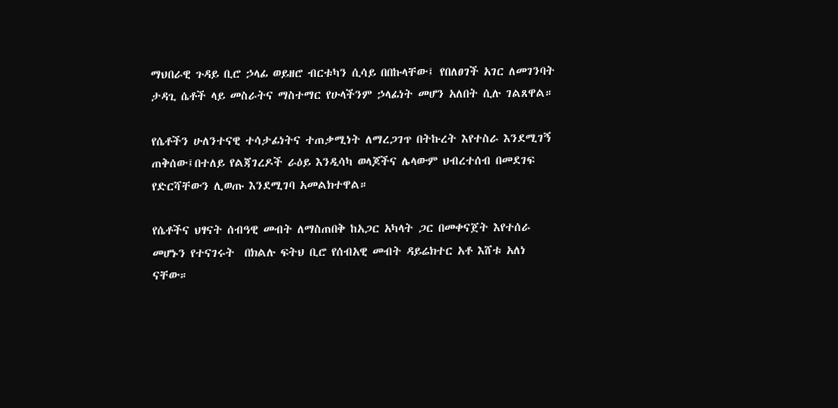ማህበራዊ ጉዳይ ቢሮ ኃላፊ ወይዘሮ ብርቱካን ሲሳይ በበኩላቸው፤ የበለፀገች አገር ለመገንባት ታዳጊ ሴቶች ላይ መስራትና ማስተማር የሁላችንም ኃላፊነት መሆን አለበት ሲሉ ገልጸዋል።

የሴቶችን ሁለንተናዊ ተሳታፊነትና ተጠቃሚነት ለማረጋገጥ በትኩረት እየተስራ እንደሚገኝ ጠቅሰው፤በተለይ የልጃገረዶች ራዕይ እንዲሳካ ወላጆችና ሌላውም ህብረተሰብ በመደገፍ የድርሻቸውን ሊወጡ እንደሚገባ አመልክተዋል።

የሴቶችና ህፃናት ሰብዓዊ መብት ለማስጠበቅ ከአጋር አካላት ጋር በመቀናጀት እየተሰራ መሆኑን የተናገሩት  በክልሉ ፍትህ ቢሮ የሰብአዊ መብት ዳይሬክተር አቶ እሸቱ አለነ ናቸው።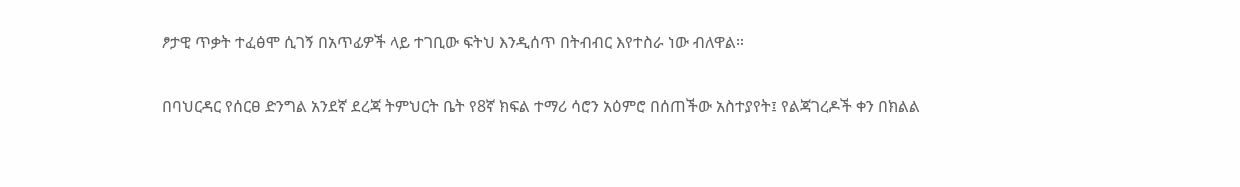ፆታዊ ጥቃት ተፈፅሞ ሲገኝ በአጥፊዎች ላይ ተገቢው ፍትህ እንዲሰጥ በትብብር እየተስራ ነው ብለዋል።

በባህርዳር የሰርፀ ድንግል አንደኛ ደረጃ ትምህርት ቤት የ8ኛ ክፍል ተማሪ ሳሮን አዕምሮ በሰጠችው አስተያየት፤ የልጃገረዶች ቀን በክልል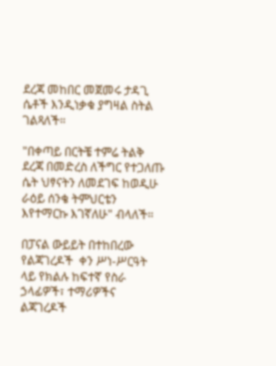ደረጃ መከበር መጀመሩ ታዳጊ ሴቶች እንዲነቃቁ ያግዛል ስትል ገልጻለች።

"በቀጣይ በርትቼ ተምሬ ትልቅ ደረጃ በመድረስ ለችግር የተጋለጡ ሴት ህፃናትን ለመደገፍ ከወዲሁ ራዕይ ሰንቄ ትምህርቴን እየተማርኩ እገኛለሁ" ብላለች።

በፓናል ውይይት በተከበረው የልጃገረዶች  ቀን ሥነ-ሥርዓት ላይ የክልሉ ከፍተኛ የስራ ኃላፊዎች፣ ተማሪዎችና ልጃገረዶች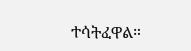ተሳትፈዋል።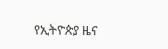የኢትዮጵያ ዜና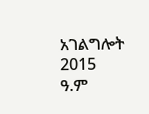አገልግሎት
2015
ዓ.ም